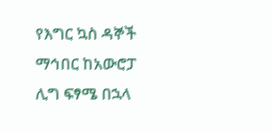የእግር ኳስ ዳኞች ማኅበር ከአውሮፓ ሊግ ፍፃሜ በኋላ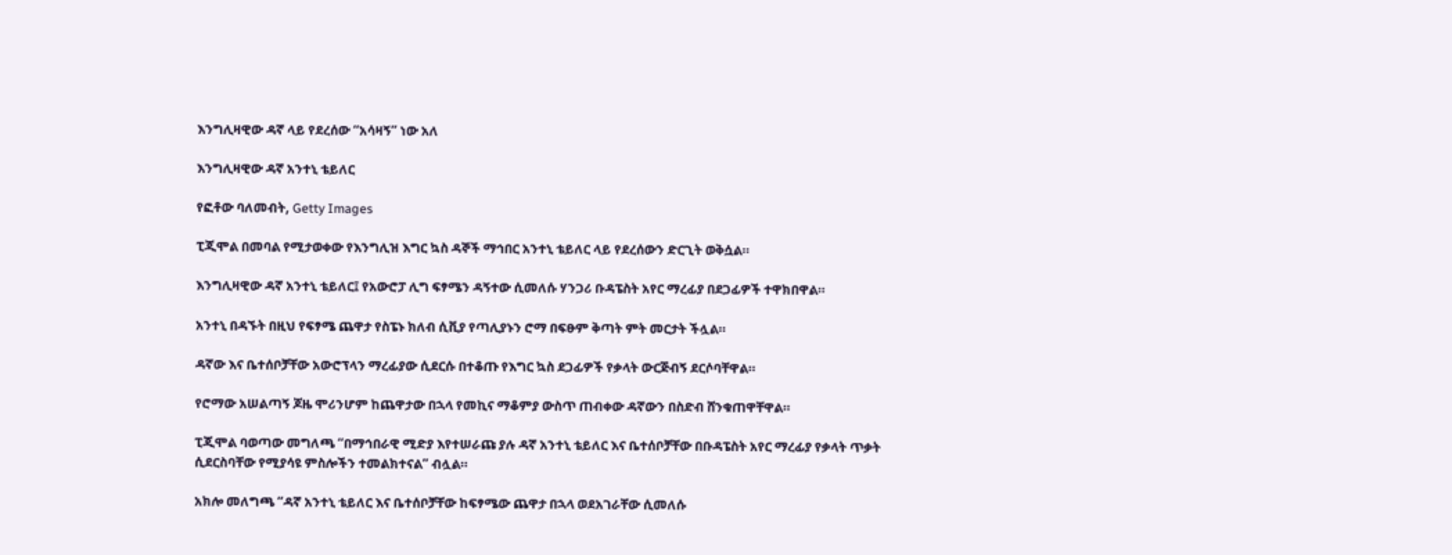እንግሊዛዊው ዳኛ ላይ የደረሰው “አሳዛኝ” ነው አለ

እንግሊዛዊው ዳኛ አንተኒ ቴይለር

የፎቶው ባለመብት, Getty Images

ፒጂሞል በመባል የሚታወቀው የእንግሊዝ እግር ኳስ ዳኞች ማኅበር አንተኒ ቴይለር ላይ የደረሰውን ድርጊት ወቅሷል።

እንግሊዛዊው ዳኛ አንተኒ ቴይለር፤ የአውሮፓ ሊግ ፍፃሜን ዳኝተው ሲመለሱ ሃንጋሪ ቡዳፔስት አየር ማረፊያ በደጋፊዎች ተዋክበዋል።

አንተኒ በዳኙት በዚህ የፍፃሜ ጨዋታ የስፔኑ ክለብ ሲቪያ የጣሊያኑን ሮማ በፍፁም ቅጣት ምት መርታት ችሏል።

ዳኛው እና ቤተሰቦቻቸው አውሮፕላን ማረፊያው ሲደርሱ በተቆጡ የእግር ኳስ ደጋፊዎች የቃላት ውርጅብኝ ደርሶባቸዋል።

የሮማው አሠልጣኝ ጆዜ ሞሪንሆም ከጨዋታው በኋላ የመኪና ማቆምያ ውስጥ ጠብቀው ዳኛውን በስድብ ሸንቁጠዋቸዋል።

ፒጂሞል ባወጣው መግለጫ “በማኅበራዊ ሚድያ እየተሠራጩ ያሉ ዳኛ አንተኒ ቴይለር እና ቤተሰቦቻቸው በቡዳፔስት አየር ማረፊያ የቃላት ጥቃት ሲደርስባቸው የሚያሳዩ ምስሎችን ተመልክተናል” ብሏል።

አክሎ መለግጫ “ዳኛ አንተኒ ቴይለር እና ቤተሰቦቻቸው ከፍፃሜው ጨዋታ በኋላ ወደአገራቸው ሲመለሱ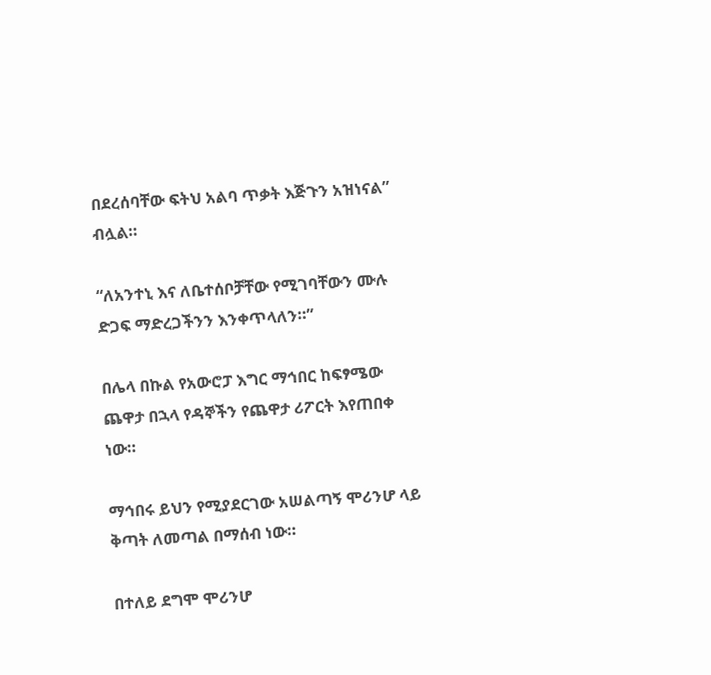በደረሰባቸው ፍትህ አልባ ጥቃት እጅጉን አዝነናል” ብሏል።

“ለአንተኒ እና ለቤተሰቦቻቸው የሚገባቸውን ሙሉ ድጋፍ ማድረጋችንን እንቀጥላለን።”

በሌላ በኩል የአውሮፓ እግር ማኅበር ከፍፃሜው ጨዋታ በኋላ የዳኞችን የጨዋታ ሪፖርት እየጠበቀ ነው።

ማኅበሩ ይህን የሚያደርገው አሠልጣኝ ሞሪንሆ ላይ ቅጣት ለመጣል በማሰብ ነው።

በተለይ ደግሞ ሞሪንሆ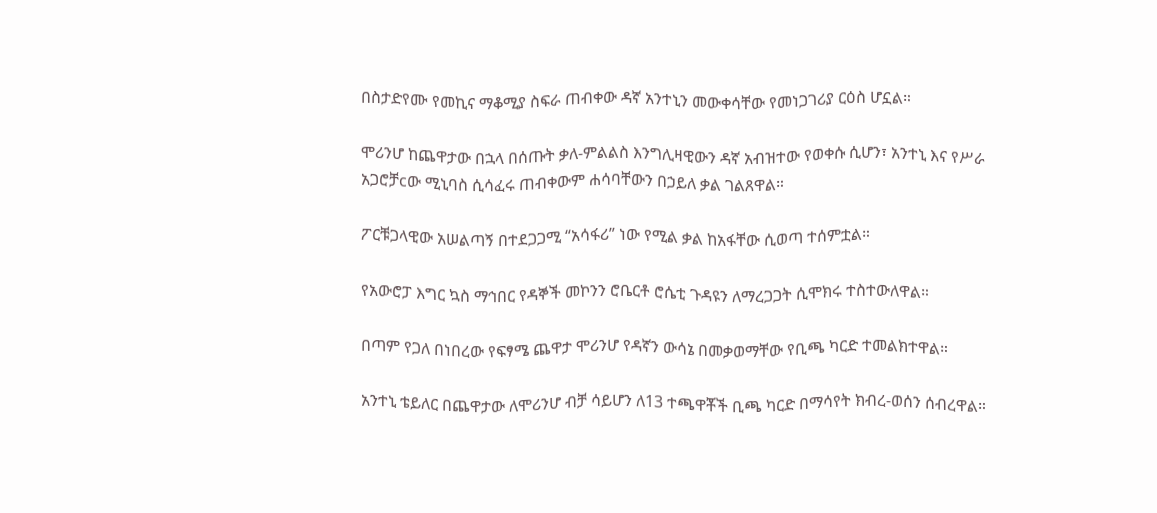በስታድየሙ የመኪና ማቆሚያ ስፍራ ጠብቀው ዳኛ አንተኒን መውቀሳቸው የመነጋገሪያ ርዕስ ሆኗል።

ሞሪንሆ ከጨዋታው በኋላ በሰጡት ቃለ-ምልልስ እንግሊዛዊውን ዳኛ አብዝተው የወቀሱ ሲሆን፣ አንተኒ እና የሥራ አጋሮቻcው ሚኒባስ ሲሳፈሩ ጠብቀውም ሐሳባቸውን በኃይለ ቃል ገልጸዋል።

ፖርቹጋላዊው አሠልጣኝ በተደጋጋሚ “አሳፋሪ” ነው የሚል ቃል ከአፋቸው ሲወጣ ተሰምቷል።

የአውሮፓ እግር ኳስ ማኅበር የዳኞች መኮንን ሮቤርቶ ሮሴቲ ጉዳዩን ለማረጋጋት ሲሞክሩ ተስተውለዋል።

በጣም የጋለ በነበረው የፍፃሜ ጨዋታ ሞሪንሆ የዳኛን ውሳኔ በመቃወማቸው የቢጫ ካርድ ተመልክተዋል።

አንተኒ ቴይለር በጨዋታው ለሞሪንሆ ብቻ ሳይሆን ለ13 ተጫዋቾች ቢጫ ካርድ በማሳየት ክብረ-ወሰን ሰብረዋል።